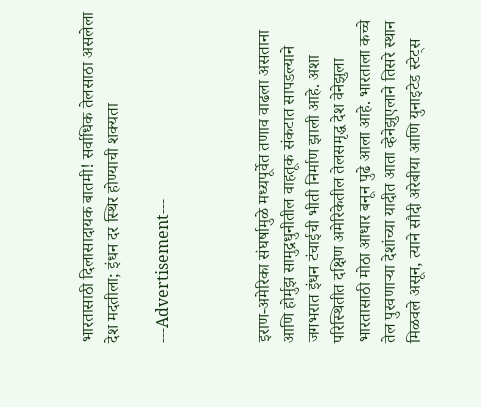भारतासाठी दिलासादायक बातमी! सर्वाधिक तेलसाठा असलेला देश मदतीला; इंधन दर स्थिर होण्याची शक्यता

---Advertisement---



इराण-अमेरिका संघर्षामुळे मध्यपूर्वेत तणाव वाढला असताना आणि होर्मुझ सामुद्रधुनीतील वाहतूक संकटात सापडल्याने जगभरात इंधन टंचाईची भीती निर्माण झाली आहे. अशा परिस्थितीत दक्षिण अमेरिकेतील तेलसमृद्ध देश वेनेझुला भारतासाठी मोठा आधार बनून पुढे आला आहे. भारताला कच्चे तेल पुरवणाऱ्या देशांच्या यादीत आता व्हेनेझुएलाने तिसरे स्थान मिळवले असून, त्याने सौदी अरेबीया आणि युनाइटेड स्टेट्स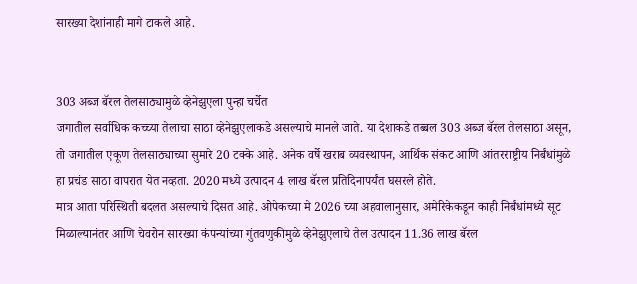सारख्या देशांनाही मागे टाकले आहे.


303 अब्ज बॅरल तेलसाठ्यामुळे व्हेनेझुएला पुन्हा चर्चेत
जगातील सर्वाधिक कच्च्या तेलाचा साठा व्हेनेझुएलाकडे असल्याचे मानले जाते. या देशाकडे तब्बल 303 अब्ज बॅरल तेलसाठा असून, तो जगातील एकूण तेलसाठ्याच्या सुमारे 20 टक्के आहे. अनेक वर्षे खराब व्यवस्थापन, आर्थिक संकट आणि आंतरराष्ट्रीय निर्बंधांमुळे हा प्रचंड साठा वापरात येत नव्हता. 2020 मध्ये उत्पादन 4 लाख बॅरल प्रतिदिनापर्यंत घसरले होते.
मात्र आता परिस्थिती बदलत असल्याचे दिसत आहे. ओपेकच्या मे 2026 च्या अहवालानुसार, अमेरिकेकडून काही निर्बंधांमध्ये सूट मिळाल्यानंतर आणि चेवरोन सारख्या कंपन्यांच्या गुंतवणुकीमुळे व्हेनेझुएलाचे तेल उत्पादन 11.36 लाख बॅरल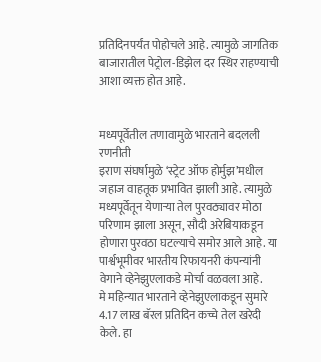प्रतिदिनपर्यंत पोहोचले आहे. त्यामुळे जागतिक बाजारातील पेट्रोल-डिझेल दर स्थिर राहण्याची आशा व्यक्त होत आहे.


मध्यपूर्वेतील तणावामुळे भारताने बदलली रणनीती
इराण संघर्षामुळे ‘स्ट्रेट ऑफ होर्मुझ’मधील जहाज वाहतूक प्रभावित झाली आहे. त्यामुळे मध्यपूर्वेतून येणाऱ्या तेल पुरवठ्यावर मोठा परिणाम झाला असून, सौदी अरेबियाकडून होणारा पुरवठा घटल्याचे समोर आले आहे. या पार्श्वभूमीवर भारतीय रिफायनरी कंपन्यांनी वेगाने व्हेनेझुएलाकडे मोर्चा वळवला आहे.
मे महिन्यात भारताने व्हेनेझुएलाकडून सुमारे 4.17 लाख बॅरल प्रतिदिन कच्चे तेल खरेदी केले. हा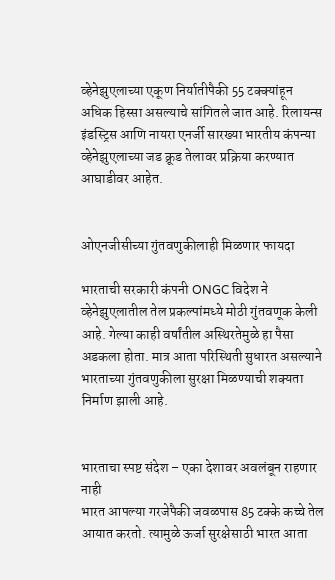व्हेनेझुएलाच्या एकूण निर्यातीपैकी 55 टक्क्यांहून अधिक हिस्सा असल्याचे सांगितले जात आहे. रिलायन्स इंडस्ट्रिस आणि नायरा एनर्जी सारख्या भारतीय कंपन्या व्हेनेझुएलाच्या जड क्रूड तेलावर प्रक्रिया करण्यात आघाडीवर आहेत.


ओएनजीसीच्या गुंतवणुकीलाही मिळणार फायदा

भारताची सरकारी कंपनी ONGC विदेश ने व्हेनेझुएलातील तेल प्रकल्पांमध्ये मोठी गुंतवणूक केली आहे. गेल्या काही वर्षांतील अस्थिरतेमुळे हा पैसा अडकला होता. मात्र आता परिस्थिती सुधारत असल्याने भारताच्या गुंतवणुकीला सुरक्षा मिळण्याची शक्यता निर्माण झाली आहे.


भारताचा स्पष्ट संदेश – एका देशावर अवलंबून राहणार नाही
भारत आपल्या गरजेपैकी जवळपास 85 टक्के कच्चे तेल आयात करतो. त्यामुळे ऊर्जा सुरक्षेसाठी भारत आता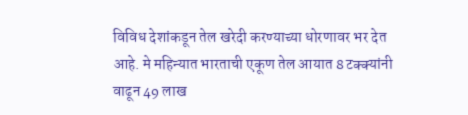विविध देशांकडून तेल खरेदी करण्याच्या धोरणावर भर देत आहे. मे महिन्यात भारताची एकूण तेल आयात 8 टक्क्यांनी वाढून 49 लाख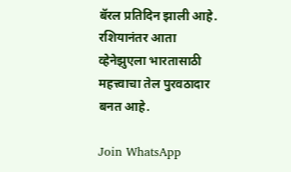बॅरल प्रतिदिन झाली आहे. रशियानंतर आता व्हेनेझुएला भारतासाठी महत्त्वाचा तेल पुरवठादार बनत आहे.

Join WhatsApp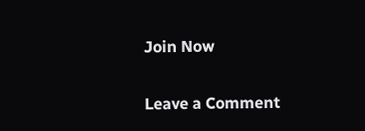Join Now

Leave a Comment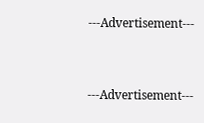---Advertisement---



---Advertisement---